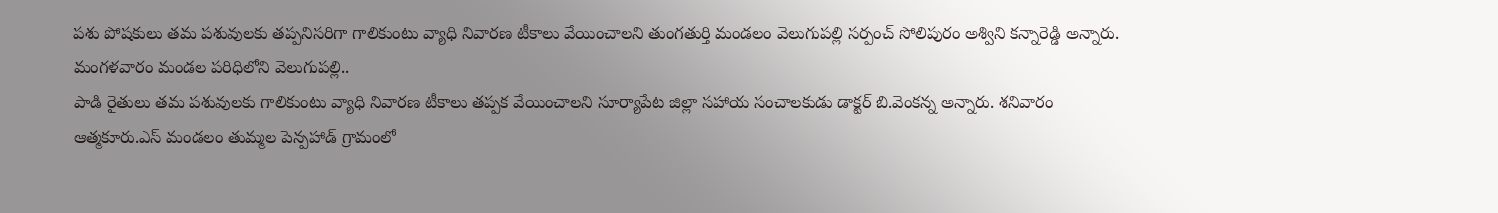పశు పోషకులు తమ పశువులకు తప్పనిసరిగా గాలికుంటు వ్యాధి నివారణ టీకాలు వేయించాలని తుంగతుర్తి మండలం వెలుగుపల్లి సర్పంచ్ సోలిపురం అశ్విని కన్నారెడ్డి అన్నారు. మంగళవారం మండల పరిధిలోని వెలుగుపల్లి..
పాడి రైతులు తమ పశువులకు గాలికుంటు వ్యాధి నివారణ టీకాలు తప్పక వేయించాలని సూర్యాపేట జిల్లా సహాయ సంచాలకుడు డాక్టర్ బి.వెంకన్న అన్నారు. శనివారం ఆత్మకూరు.ఎస్ మండలం తుమ్మల పెన్పహాడ్ గ్రామంలో